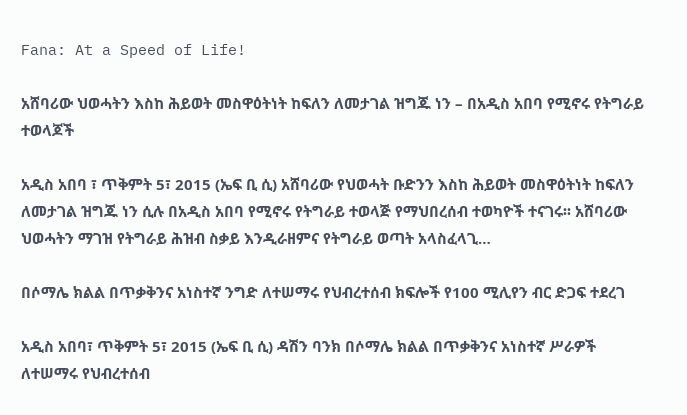Fana: At a Speed of Life!

አሸባሪው ህወሓትን እስከ ሕይወት መስዋዕትነት ከፍለን ለመታገል ዝግጁ ነን – በአዲስ አበባ የሚኖሩ የትግራይ ተወላጆች

አዲስ አበባ ፣ ጥቅምት 5፣ 2015 (ኤፍ ቢ ሲ) አሸባሪው የህወሓት ቡድንን እስከ ሕይወት መስዋዕትነት ከፍለን ለመታገል ዝግጁ ነን ሲሉ በአዲስ አበባ የሚኖሩ የትግራይ ተወላጅ የማህበረሰብ ተወካዮች ተናገሩ፡፡ አሸባሪው ህወሓትን ማገዝ የትግራይ ሕዝብ ስቃይ እንዲራዘምና የትግራይ ወጣት አላስፈላጊ…

በሶማሌ ክልል በጥቃቅንና አነስተኛ ንግድ ለተሠማሩ የህብረተሰብ ክፍሎች የ100 ሚሊየን ብር ድጋፍ ተደረገ

አዲስ አበባ፣ ጥቅምት 5፣ 2015 (ኤፍ ቢ ሲ) ዳሽን ባንክ በሶማሌ ክልል በጥቃቅንና አነስተኛ ሥራዎች ለተሠማሩ የህብረተሰብ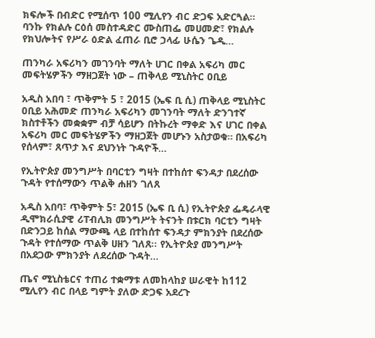ክፍሎች በብድር የሚሰጥ 100 ሚሊየን ብር ድጋፍ አድርጓል። ባንኩ የክልሉ ርዕሰ መስተዳድር ሙስጠፌ መሀመድ፣ የክልሉ የክህሎትና የሥራ ዕድል ፈጠራ ቢሮ ኃላፊ ሁሴን ጌዲ…

ጠንካራ አፍሪካን መገንባት ማለት ሀገር በቀል አፍሪካ መር መፍትሄዎችን ማዘጋጀት ነው – ጠቅላይ ሚኒስትር ዐቢይ

አዲስ አበባ ፣ ጥቅምት 5 ፣ 2015 (ኤፍ ቢ ሲ) ጠቅላይ ሚኒስትር ዐቢይ አሕመድ ጠንካራ አፍሪካን መገንባት ማለት ድንገተኛ ክስተቶችን መቋቋም ብቻ ሳይሆን በትኩረት ማቀድ እና ሀገር በቀል አፍሪካ መር መፍትሄዎችን ማዘጋጀት መሆኑን አስታወቁ። በአፍሪካ የሰላም፣ ጸጥታ እና ደህንነት ጉዳዮች…

የኢትዮጵያ መንግሥት በባርቲን ግዛት በተከሰተ ፍንዳታ በደረሰው ጉዳት የተሰማውን ጥልቅ ሐዘን ገለጸ

አዲስ አበባ፣ ጥቅምት 5፣ 2015 (ኤፍ ቢ ሲ) የኢትዮጵያ ፌዴራላዊ ዲሞክራሲያዊ ሪፐብሊክ መንግሥት ትናንት በቱርክ ባርቲን ግዛት በድንጋይ ከሰል ማውጫ ላይ በተከሰተ ፍንዳታ ምክንያት በደረሰው ጉዳት የተሰማው ጥልቅ ሀዘን ገለጸ፡፡ የኢትዮጵያ መንግሥት በአደጋው ምክንያት ለደረሰው ጉዳት…

ጤና ሚኒስቴርና ተጠሪ ተቋማቱ ለመከላከያ ሠራዊት ከ112 ሚሊየን ብር በላይ ግምት ያለው ድጋፍ አደረጉ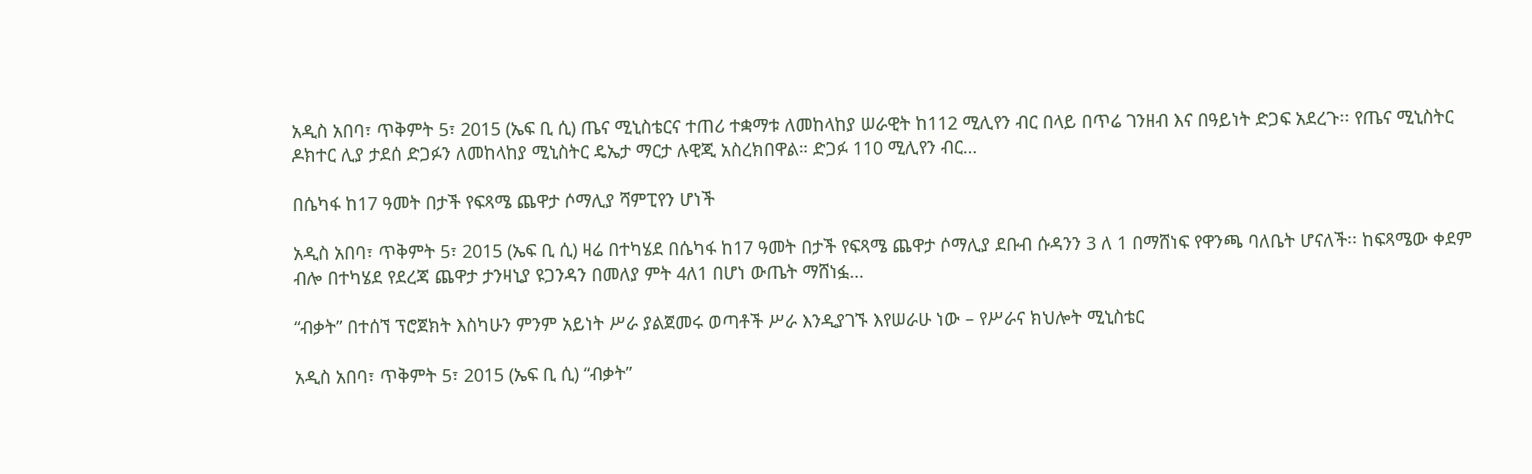አዲስ አበባ፣ ጥቅምት 5፣ 2015 (ኤፍ ቢ ሲ) ጤና ሚኒስቴርና ተጠሪ ተቋማቱ ለመከላከያ ሠራዊት ከ112 ሚሊየን ብር በላይ በጥሬ ገንዘብ እና በዓይነት ድጋፍ አደረጉ፡፡ የጤና ሚኒስትር ዶክተር ሊያ ታደሰ ድጋፉን ለመከላከያ ሚኒስትር ዴኤታ ማርታ ሉዊጂ አስረክበዋል። ድጋፉ 110 ሚሊየን ብር…

በሴካፋ ከ17 ዓመት በታች የፍጻሜ ጨዋታ ሶማሊያ ሻምፒየን ሆነች

አዲስ አበባ፣ ጥቅምት 5፣ 2015 (ኤፍ ቢ ሲ) ዛሬ በተካሄደ በሴካፋ ከ17 ዓመት በታች የፍጻሜ ጨዋታ ሶማሊያ ደቡብ ሱዳንን 3 ለ 1 በማሸነፍ የዋንጫ ባለቤት ሆናለች፡፡ ከፍጻሜው ቀደም ብሎ በተካሄደ የደረጃ ጨዋታ ታንዛኒያ ዩጋንዳን በመለያ ምት 4ለ1 በሆነ ውጤት ማሸነፏ…

“ብቃት” በተሰኘ ፕሮጀክት እስካሁን ምንም አይነት ሥራ ያልጀመሩ ወጣቶች ሥራ እንዲያገኙ እየሠራሁ ነው – የሥራና ክህሎት ሚኒስቴር

አዲስ አበባ፣ ጥቅምት 5፣ 2015 (ኤፍ ቢ ሲ) “ብቃት”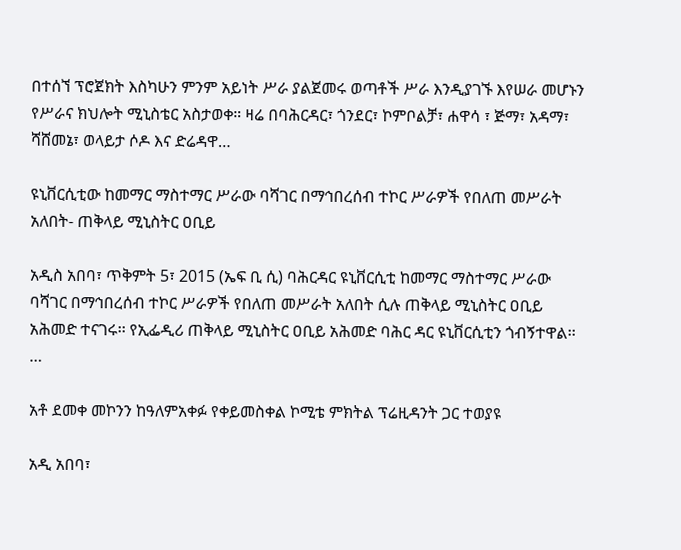በተሰኘ ፕሮጀክት እስካሁን ምንም አይነት ሥራ ያልጀመሩ ወጣቶች ሥራ እንዲያገኙ እየሠራ መሆኑን የሥራና ክህሎት ሚኒስቴር አስታወቀ። ዛሬ በባሕርዳር፣ ጎንደር፣ ኮምቦልቻ፣ ሐዋሳ ፣ ጅማ፣ አዳማ፣ ሻሸመኔ፣ ወላይታ ሶዶ እና ድሬዳዋ…

ዩኒቨርሲቲው ከመማር ማስተማር ሥራው ባሻገር በማኅበረሰብ ተኮር ሥራዎች የበለጠ መሥራት አለበት- ጠቅላይ ሚኒስትር ዐቢይ

አዲስ አበባ፣ ጥቅምት 5፣ 2015 (ኤፍ ቢ ሲ) ባሕርዳር ዩኒቨርሲቲ ከመማር ማስተማር ሥራው ባሻገር በማኅበረሰብ ተኮር ሥራዎች የበለጠ መሥራት አለበት ሲሉ ጠቅላይ ሚኒስትር ዐቢይ አሕመድ ተናገሩ፡፡ የኢፌዲሪ ጠቅላይ ሚኒስትር ዐቢይ አሕመድ ባሕር ዳር ዩኒቨርሲቲን ጎብኝተዋል፡፡…

አቶ ደመቀ መኮንን ከዓለምአቀፉ የቀይመስቀል ኮሚቴ ምክትል ፕሬዚዳንት ጋር ተወያዩ

አዲ አበባ፣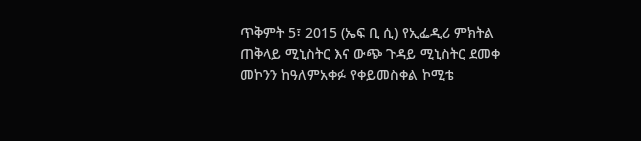ጥቅምት 5፣ 2015 (ኤፍ ቢ ሲ) የኢፌዲሪ ምክትል ጠቅላይ ሚኒስትር እና ውጭ ጉዳይ ሚኒስትር ደመቀ መኮንን ከዓለምአቀፉ የቀይመስቀል ኮሚቴ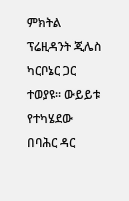ምክትል ፕሬዚዳንት ጂሌስ ካርቦኔር ጋር ተወያዩ፡፡ ውይይቱ የተካሄደው በባሕር ዳር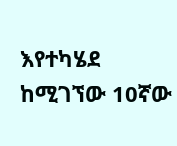እየተካሄደ ከሚገኘው 10ኛው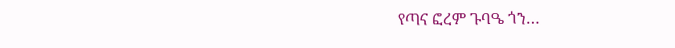የጣና ፎረም ጉባዔ ጎን…